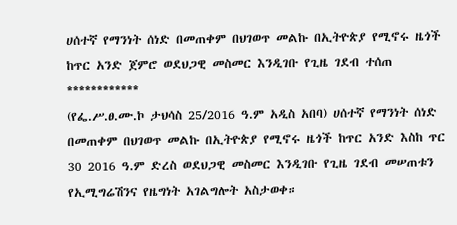ሀሰተኛ የማንነት ሰነድ በመጠቀም በህገወጥ መልኩ በኢትዮጵያ የሚኖሩ ዜጎች ከጥር አንድ ጀምሮ ወደህጋዊ መስመር እንዲገቡ የጊዜ ገደብ ተሰጠ
************
(የፌ.ሥ.ፀ.ሙ.ኮ ታህሳስ 25/2016 ዓ.ም አዲስ አበባ) ሀሰተኛ የማንነት ሰነድ በመጠቀም በህገወጥ መልኩ በኢትዮጵያ የሚኖሩ ዜጎች ከጥር አንድ እስከ ጥር 30 2016 ዓ.ም ድረስ ወደህጋዊ መስመር እንዲገቡ የጊዜ ገደብ መሠጠቱን የኢሚግሬሽንና የዜግነት አገልግሎት አስታወቀ።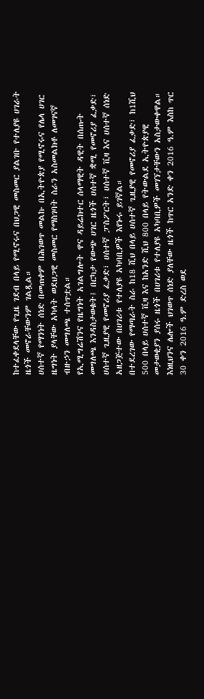ከተፈቀደላቸው የጊዜ ገደብ በላይ የሚኖሩና በህጋዊ መስመር ያልገቡ የተለያዩ ሀገራት ዜጎች መኖራቸውንም ገልጿል።
ሀሰተኛ የማንነት ሰነድ በመጠቀም በሕገወጥ መልኩ በኢትዮጵያ የሚኖሩና የሌላ ሀገር ዜግነት ያላቸው አካላት ወደህጋዊ መስመር የማስገባት ስራን አስመልክቶ ለመገናኛ ብዙኃን መግለጫ ተሰጥቷል።
የኢሚግሬሽንና የዜግነት አገልግሎት ዋና ዳይሬክተር ሰላማዊት ዳዊት በሰጡት መግለጫ እንዳስታወቁት፤ በርካታ የውጭ ሀገር ዜጎች ሀሰተኛ ቋሚ የመኖሪያ ፈቃድ፣ ሀሰተኛ ጊዚያዊ የመኖሪያ ፈቃድ፣ ሀሰተኛ ፓስፖርት፣ ሀሰተኛ ቪዛ እና ሀሰተኛ ሰነድ አዘጋጅተው በሀገሪቱ የተለያዩ አካባቢዎች እየኑሩ ይገኛል።
በተደረገው የማጣራት ስራ ከ18 ሺህ በላይ ሀሰተኛ ጊዚያዊ የመኖሪያ ፈቃድ፣ ከ1ሺህ 500 በላይ ሀሰተኛ ቪዛ እና ከአንድ ሺህ 800 በላይ የትውልደ ኢትዮጵያዊ መታወቂያን ያሰሩ ዜጎች በሀገሪቱ የተለያዩ አካባቢዎች መገኘታቸውን አስታውቀዋል።
እነዚህንና ሌሎች ህገወጥ ሰነድ ያለቸው ዜጎች ከጥር አንድ ቀን 2016 ዓ.ም እስከ ጥር 30 ቀን 2016 ዓ.ም ድረስ ወደ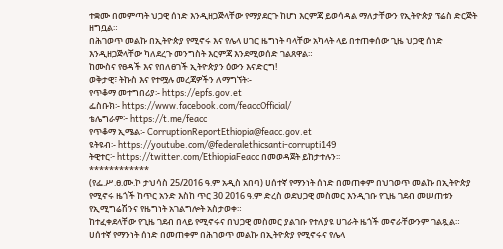ተቋሙ በመምጣት ህጋዊ ሰነድ እንዲዘጋጅላቸው የማያደርጉ ከሆነ እርምጃ ይወሳዳል ማለታቸውን የኢትዮጵያ ፕሬስ ድርጅት ዘግቧል።
በሕገወጥ መልኩ በኢትዮጵያ የሚኖሩ እና የሌላ ሀገር ዜግነት ባላቸው አካላት ላይ በተጠቀሰው ጊዜ ህጋዊ ሰነድ እንዲዘጋጅላቸው ካለደረጉ መንግስት እርምጃ እንደሚወሰድ ገልጸዋል።
ከሙስና የፀዳች እና የበለፀገች ኢትዮጵያን ዕውን እናድርግ!
ወቅታዊ፣ ትኩስ እና የተሟሉ መረጃዎችን ለማግኘት፡-
የጥቆማ መተግበሪያ፡- https://epfs.gov.et
ፌስቡክ፡- https://www.facebook.com/feaccOfficial/
ቴሌግራም፦ https://t.me/feacc
የጥቆማ ኢሜል፡- CorruptionReportEthiopia@feacc.gov.et
ዩትዩብ፡- https://youtube.com/@federalethicsanti-corrupti149
ትዊተር፦ https://twitter.com/EthiopiaFeacc በመወዳጀት ይከታተሉን፡፡
************
(የፌ.ሥ.ፀ.ሙ.ኮ ታህሳስ 25/2016 ዓ.ም አዲስ አበባ) ሀሰተኛ የማንነት ሰነድ በመጠቀም በህገወጥ መልኩ በኢትዮጵያ የሚኖሩ ዜጎች ከጥር አንድ እስከ ጥር 30 2016 ዓ.ም ድረስ ወደህጋዊ መስመር እንዲገቡ የጊዜ ገደብ መሠጠቱን የኢሚግሬሽንና የዜግነት አገልግሎት አስታወቀ።
ከተፈቀደላቸው የጊዜ ገደብ በላይ የሚኖሩና በህጋዊ መስመር ያልገቡ የተለያዩ ሀገራት ዜጎች መኖራቸውንም ገልጿል።
ሀሰተኛ የማንነት ሰነድ በመጠቀም በሕገወጥ መልኩ በኢትዮጵያ የሚኖሩና የሌላ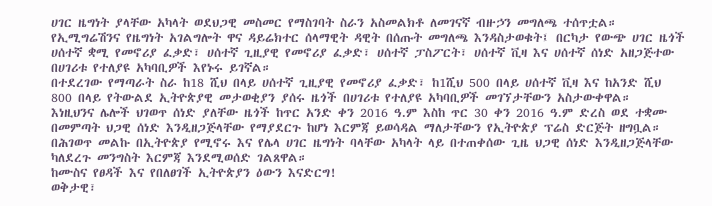ሀገር ዜግነት ያላቸው አካላት ወደህጋዊ መስመር የማስገባት ስራን አስመልክቶ ለመገናኛ ብዙኃን መግለጫ ተሰጥቷል።
የኢሚግሬሽንና የዜግነት አገልግሎት ዋና ዳይሬክተር ሰላማዊት ዳዊት በሰጡት መግለጫ እንዳስታወቁት፤ በርካታ የውጭ ሀገር ዜጎች ሀሰተኛ ቋሚ የመኖሪያ ፈቃድ፣ ሀሰተኛ ጊዚያዊ የመኖሪያ ፈቃድ፣ ሀሰተኛ ፓስፖርት፣ ሀሰተኛ ቪዛ እና ሀሰተኛ ሰነድ አዘጋጅተው በሀገሪቱ የተለያዩ አካባቢዎች እየኑሩ ይገኛል።
በተደረገው የማጣራት ስራ ከ18 ሺህ በላይ ሀሰተኛ ጊዚያዊ የመኖሪያ ፈቃድ፣ ከ1ሺህ 500 በላይ ሀሰተኛ ቪዛ እና ከአንድ ሺህ 800 በላይ የትውልደ ኢትዮጵያዊ መታወቂያን ያሰሩ ዜጎች በሀገሪቱ የተለያዩ አካባቢዎች መገኘታቸውን አስታውቀዋል።
እነዚህንና ሌሎች ህገወጥ ሰነድ ያለቸው ዜጎች ከጥር አንድ ቀን 2016 ዓ.ም እስከ ጥር 30 ቀን 2016 ዓ.ም ድረስ ወደ ተቋሙ በመምጣት ህጋዊ ሰነድ እንዲዘጋጅላቸው የማያደርጉ ከሆነ እርምጃ ይወሳዳል ማለታቸውን የኢትዮጵያ ፕሬስ ድርጅት ዘግቧል።
በሕገወጥ መልኩ በኢትዮጵያ የሚኖሩ እና የሌላ ሀገር ዜግነት ባላቸው አካላት ላይ በተጠቀሰው ጊዜ ህጋዊ ሰነድ እንዲዘጋጅላቸው ካለደረጉ መንግስት እርምጃ እንደሚወሰድ ገልጸዋል።
ከሙስና የፀዳች እና የበለፀገች ኢትዮጵያን ዕውን እናድርግ!
ወቅታዊ፣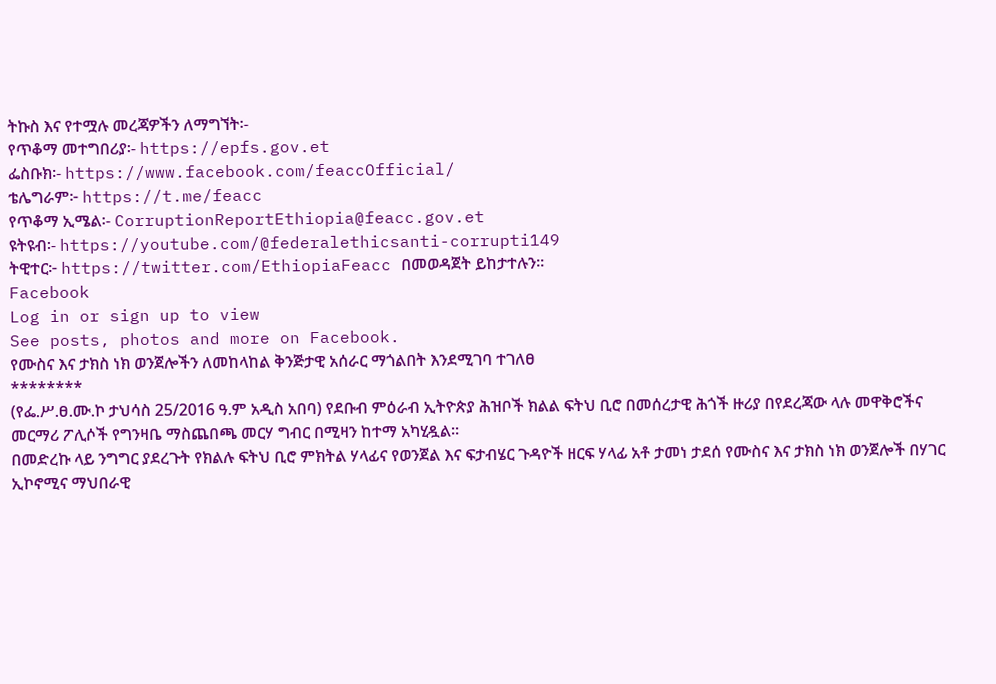ትኩስ እና የተሟሉ መረጃዎችን ለማግኘት፡-
የጥቆማ መተግበሪያ፡- https://epfs.gov.et
ፌስቡክ፡- https://www.facebook.com/feaccOfficial/
ቴሌግራም፦ https://t.me/feacc
የጥቆማ ኢሜል፡- CorruptionReportEthiopia@feacc.gov.et
ዩትዩብ፡- https://youtube.com/@federalethicsanti-corrupti149
ትዊተር፦ https://twitter.com/EthiopiaFeacc በመወዳጀት ይከታተሉን፡፡
Facebook
Log in or sign up to view
See posts, photos and more on Facebook.
የሙስና እና ታክስ ነክ ወንጀሎችን ለመከላከል ቅንጅታዊ አሰራር ማጎልበት እንደሚገባ ተገለፀ
********
(የፌ.ሥ.ፀ.ሙ.ኮ ታህሳስ 25/2016 ዓ.ም አዲስ አበባ) የደቡብ ምዕራብ ኢትዮጵያ ሕዝቦች ክልል ፍትህ ቢሮ በመሰረታዊ ሕጎች ዙሪያ በየደረጃው ላሉ መዋቅሮችና መርማሪ ፖሊሶች የግንዛቤ ማስጨበጫ መርሃ ግብር በሚዛን ከተማ አካሂዷል።
በመድረኩ ላይ ንግግር ያደረጉት የክልሉ ፍትህ ቢሮ ምክትል ሃላፊና የወንጀል እና ፍታብሄር ጉዳዮች ዘርፍ ሃላፊ አቶ ታመነ ታደሰ የሙስና እና ታክስ ነክ ወንጀሎች በሃገር ኢኮኖሚና ማህበራዊ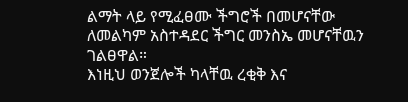ልማት ላይ የሚፈፀሙ ችግሮች በመሆናቸው ለመልካም አስተዳደር ችግር መንስኤ መሆናቸዉን ገልፀዋል።
እነዚህ ወንጀሎች ካላቸዉ ረቂቅ እና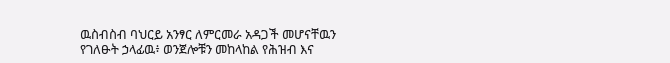ዉስብስብ ባህርይ አንፃር ለምርመራ አዳጋች መሆናቸዉን የገለፁት ኃላፊዉ፥ ወንጀሎቹን መከላከል የሕዝብ እና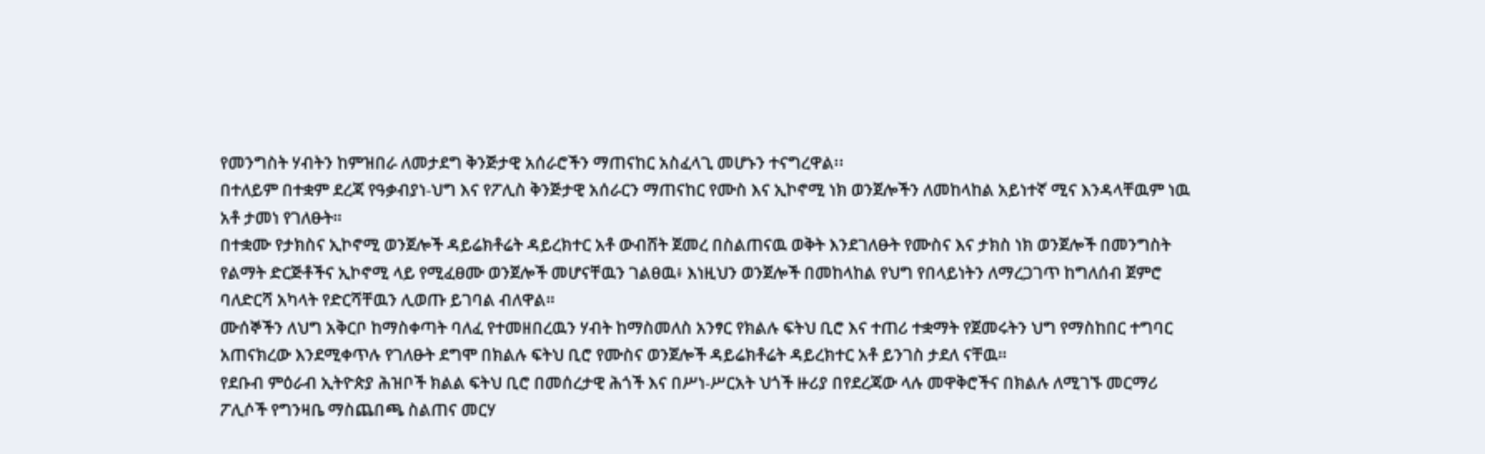የመንግስት ሃብትን ከምዝበራ ለመታደግ ቅንጅታዊ አሰራሮችን ማጠናከር አስፈላጊ መሆኑን ተናግረዋል፡፡
በተለይም በተቋም ደረጃ የዓቃብያነ-ህግ እና የፖሊስ ቅንጅታዊ አሰራርን ማጠናከር የሙስ እና ኢኮኖሚ ነክ ወንጀሎችን ለመከላከል አይነተኛ ሚና እንዳላቸዉም ነዉ አቶ ታመነ የገለፁት።
በተቋሙ የታክስና ኢኮኖሚ ወንጀሎች ዳይሬክቶሬት ዳይረክተር አቶ ውብሸት ጀመረ በስልጠናዉ ወቅት እንደገለፁት የሙስና እና ታክስ ነክ ወንጀሎች በመንግስት የልማት ድርጅቶችና ኢኮኖሚ ላይ የሚፈፀሙ ወንጀሎች መሆናቸዉን ገልፀዉ፥ እነዚህን ወንጀሎች በመከላከል የህግ የበላይነትን ለማረጋገጥ ከግለሰብ ጀምሮ ባለድርሻ አካላት የድርሻቸዉን ሊወጡ ይገባል ብለዋል።
ሙሰኞችን ለህግ አቅርቦ ከማስቀጣት ባለፈ የተመዘበረዉን ሃብት ከማስመለስ አንፃር የክልሉ ፍትህ ቢሮ እና ተጠሪ ተቋማት የጀመሩትን ህግ የማስከበር ተግባር አጠናክረው እንደሚቀጥሉ የገለፁት ደግሞ በክልሉ ፍትህ ቢሮ የሙስና ወንጀሎች ዳይሬክቶሬት ዳይረክተር አቶ ይንገስ ታደለ ናቸዉ።
የደቡብ ምዕራብ ኢትዮጵያ ሕዝቦች ክልል ፍትህ ቢሮ በመሰረታዊ ሕጎች እና በሥነ-ሥርአት ህጎች ዙሪያ በየደረጃው ላሉ መዋቅሮችና በክልሉ ለሚገኙ መርማሪ ፖሊሶች የግንዛቤ ማስጨበጫ ስልጠና መርሃ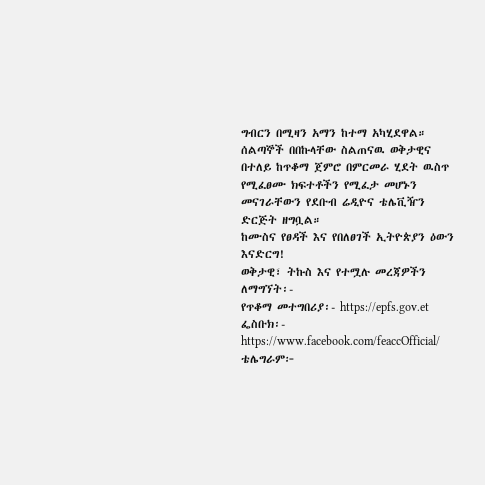ግብርን በሚዛን አማን ከተማ አካሂደዋል።
ሰልጣኞች በበኩላቸው ስልጠናዉ ወቅታዊና በተለይ ከጥቆማ ጀምሮ በምርመራ ሂደት ዉስጥ የሚፈፀሙ ክፍተቶችን የሚፈታ መሆኑን መናገራቸውን የደቡብ ሬዲዮና ቴሌቪዥን ድርጅት ዘግቧል።
ከሙስና የፀዳች እና የበለፀገች ኢትዮጵያን ዕውን እናድርግ!
ወቅታዊ፣ ትኩስ እና የተሟሉ መረጃዎችን ለማግኘት፡-
የጥቆማ መተግበሪያ፡- https://epfs.gov.et
ፌስቡክ፡- https://www.facebook.com/feaccOfficial/
ቴሌግራም፦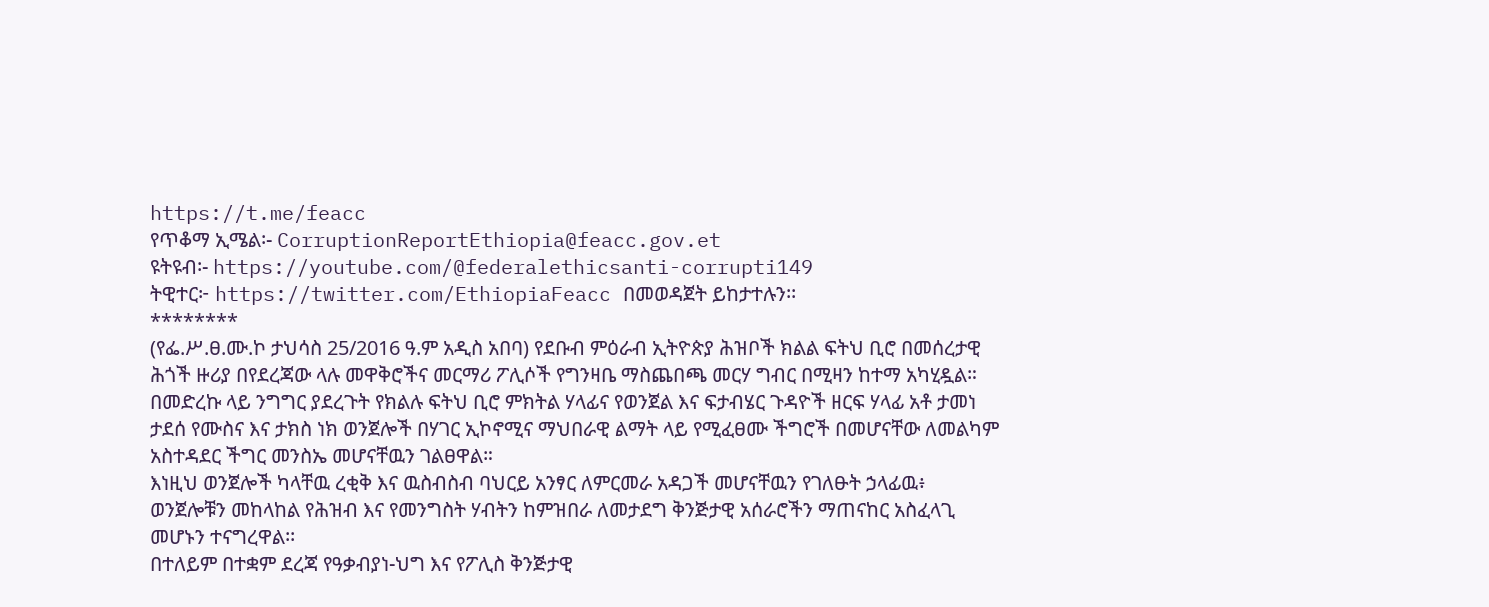https://t.me/feacc
የጥቆማ ኢሜል፡- CorruptionReportEthiopia@feacc.gov.et
ዩትዩብ፡- https://youtube.com/@federalethicsanti-corrupti149
ትዊተር፦ https://twitter.com/EthiopiaFeacc በመወዳጀት ይከታተሉን፡፡
********
(የፌ.ሥ.ፀ.ሙ.ኮ ታህሳስ 25/2016 ዓ.ም አዲስ አበባ) የደቡብ ምዕራብ ኢትዮጵያ ሕዝቦች ክልል ፍትህ ቢሮ በመሰረታዊ ሕጎች ዙሪያ በየደረጃው ላሉ መዋቅሮችና መርማሪ ፖሊሶች የግንዛቤ ማስጨበጫ መርሃ ግብር በሚዛን ከተማ አካሂዷል።
በመድረኩ ላይ ንግግር ያደረጉት የክልሉ ፍትህ ቢሮ ምክትል ሃላፊና የወንጀል እና ፍታብሄር ጉዳዮች ዘርፍ ሃላፊ አቶ ታመነ ታደሰ የሙስና እና ታክስ ነክ ወንጀሎች በሃገር ኢኮኖሚና ማህበራዊ ልማት ላይ የሚፈፀሙ ችግሮች በመሆናቸው ለመልካም አስተዳደር ችግር መንስኤ መሆናቸዉን ገልፀዋል።
እነዚህ ወንጀሎች ካላቸዉ ረቂቅ እና ዉስብስብ ባህርይ አንፃር ለምርመራ አዳጋች መሆናቸዉን የገለፁት ኃላፊዉ፥ ወንጀሎቹን መከላከል የሕዝብ እና የመንግስት ሃብትን ከምዝበራ ለመታደግ ቅንጅታዊ አሰራሮችን ማጠናከር አስፈላጊ መሆኑን ተናግረዋል፡፡
በተለይም በተቋም ደረጃ የዓቃብያነ-ህግ እና የፖሊስ ቅንጅታዊ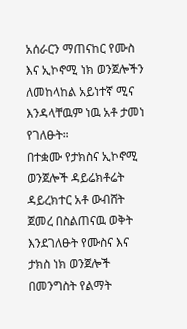አሰራርን ማጠናከር የሙስ እና ኢኮኖሚ ነክ ወንጀሎችን ለመከላከል አይነተኛ ሚና እንዳላቸዉም ነዉ አቶ ታመነ የገለፁት።
በተቋሙ የታክስና ኢኮኖሚ ወንጀሎች ዳይሬክቶሬት ዳይረክተር አቶ ውብሸት ጀመረ በስልጠናዉ ወቅት እንደገለፁት የሙስና እና ታክስ ነክ ወንጀሎች በመንግስት የልማት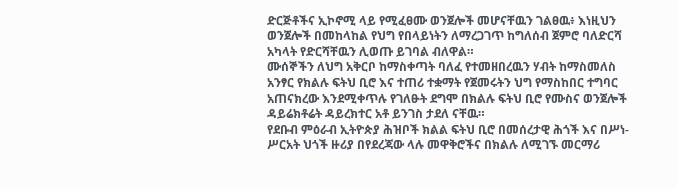ድርጅቶችና ኢኮኖሚ ላይ የሚፈፀሙ ወንጀሎች መሆናቸዉን ገልፀዉ፥ እነዚህን ወንጀሎች በመከላከል የህግ የበላይነትን ለማረጋገጥ ከግለሰብ ጀምሮ ባለድርሻ አካላት የድርሻቸዉን ሊወጡ ይገባል ብለዋል።
ሙሰኞችን ለህግ አቅርቦ ከማስቀጣት ባለፈ የተመዘበረዉን ሃብት ከማስመለስ አንፃር የክልሉ ፍትህ ቢሮ እና ተጠሪ ተቋማት የጀመሩትን ህግ የማስከበር ተግባር አጠናክረው እንደሚቀጥሉ የገለፁት ደግሞ በክልሉ ፍትህ ቢሮ የሙስና ወንጀሎች ዳይሬክቶሬት ዳይረክተር አቶ ይንገስ ታደለ ናቸዉ።
የደቡብ ምዕራብ ኢትዮጵያ ሕዝቦች ክልል ፍትህ ቢሮ በመሰረታዊ ሕጎች እና በሥነ-ሥርአት ህጎች ዙሪያ በየደረጃው ላሉ መዋቅሮችና በክልሉ ለሚገኙ መርማሪ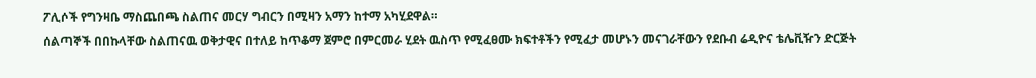ፖሊሶች የግንዛቤ ማስጨበጫ ስልጠና መርሃ ግብርን በሚዛን አማን ከተማ አካሂደዋል።
ሰልጣኞች በበኩላቸው ስልጠናዉ ወቅታዊና በተለይ ከጥቆማ ጀምሮ በምርመራ ሂደት ዉስጥ የሚፈፀሙ ክፍተቶችን የሚፈታ መሆኑን መናገራቸውን የደቡብ ሬዲዮና ቴሌቪዥን ድርጅት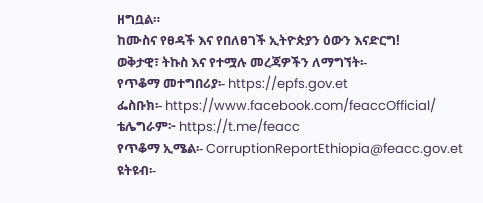ዘግቧል።
ከሙስና የፀዳች እና የበለፀገች ኢትዮጵያን ዕውን እናድርግ!
ወቅታዊ፣ ትኩስ እና የተሟሉ መረጃዎችን ለማግኘት፡-
የጥቆማ መተግበሪያ፡- https://epfs.gov.et
ፌስቡክ፡- https://www.facebook.com/feaccOfficial/
ቴሌግራም፦ https://t.me/feacc
የጥቆማ ኢሜል፡- CorruptionReportEthiopia@feacc.gov.et
ዩትዩብ፡-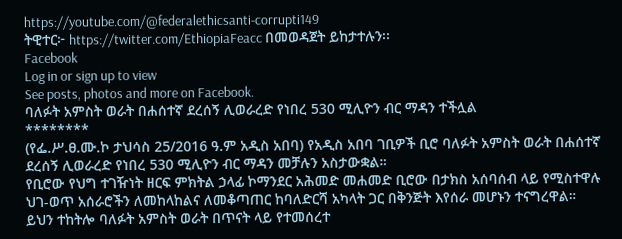https://youtube.com/@federalethicsanti-corrupti149
ትዊተር፦ https://twitter.com/EthiopiaFeacc በመወዳጀት ይከታተሉን፡፡
Facebook
Log in or sign up to view
See posts, photos and more on Facebook.
ባለፉት አምስት ወራት በሐሰተኛ ደረሰኝ ሊወራረድ የነበረ 530 ሚሊዮን ብር ማዳን ተችሏል
********
(የፌ.ሥ.ፀ.ሙ.ኮ ታህሳስ 25/2016 ዓ.ም አዲስ አበባ) የአዲስ አበባ ገቢዎች ቢሮ ባለፉት አምስት ወራት በሐሰተኛ ደረሰኝ ሊወራረድ የነበረ 530 ሚሊዮን ብር ማዳን መቻሉን አስታውቋል።
የቢሮው የህግ ተገዥነት ዘርፍ ምክትል ኃላፊ ኮማንደር አሕመድ መሐመድ ቢሮው በታክስ አሰባሰብ ላይ የሚስተዋሉ ህገ-ወጥ አሰራሮችን ለመከላከልና ለመቆጣጠር ከባለድርሻ አካላት ጋር በቅንጅት እየሰራ መሆኑን ተናግረዋል።
ይህን ተከትሎ ባለፉት አምስት ወራት በጥናት ላይ የተመሰረተ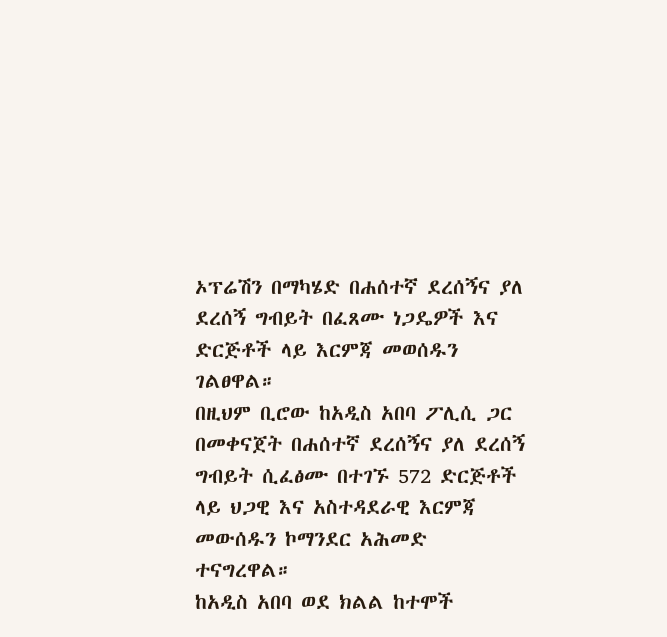ኦፕሬሽን በማካሄድ በሐሰተኛ ደረሰኝና ያለ ደረሰኝ ግብይት በፈጸሙ ነጋዴዎች እና ድርጅቶች ላይ እርምጃ መወሰዱን ገልፀዋል።
በዚህም ቢሮው ከአዲስ አበባ ፖሊሲ ጋር በመቀናጀት በሐሰተኛ ደረሰኝና ያለ ደረሰኝ ግብይት ሲፈፅሙ በተገኙ 572 ድርጅቶች ላይ ህጋዊ እና አስተዳደራዊ እርምጃ መውሰዱን ኮማንደር አሕመድ ተናግረዋል።
ከአዲስ አበባ ወደ ክልል ከተሞች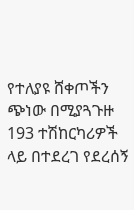የተለያዩ ሸቀጦችን ጭነው በሚያጓጉዙ 193 ተሽከርካሪዎች ላይ በተደረገ የደረሰኝ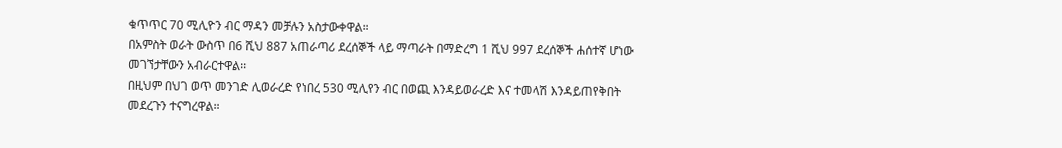ቁጥጥር 70 ሚሊዮን ብር ማዳን መቻሉን አስታውቀዋል።
በአምስት ወራት ውስጥ በ6 ሺህ 887 አጠራጣሪ ደረሰኞች ላይ ማጣራት በማድረግ 1 ሺህ 997 ደረሰኞች ሐሰተኛ ሆነው መገኘታቸውን አብራርተዋል፡፡
በዚህም በህገ ወጥ መንገድ ሊወራረድ የነበረ 530 ሚሊየን ብር በወጪ እንዳይወራረድ እና ተመላሽ እንዳይጠየቅበት መደረጉን ተናግረዋል።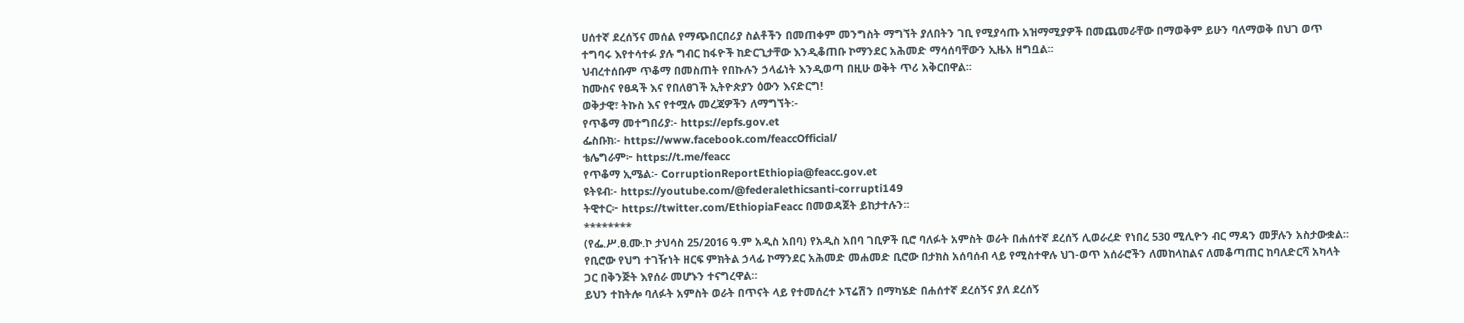ሀሰተኛ ደረሰኝና መሰል የማጭበርበሪያ ስልቶችን በመጠቀም መንግስት ማግኘት ያለበትን ገቢ የሚያሳጡ አዝማሚያዎች በመጨመራቸው በማወቅም ይሁን ባለማወቅ በህገ ወጥ ተግባሩ እየተሳተፉ ያሉ ግብር ከፋዮች ከድርጊታቸው እንዲቆጠቡ ኮማንደር አሕመድ ማሳሰባቸውን ኢዜአ ዘግቧል፡፡
ህብረተሰቡም ጥቆማ በመስጠት የበኩሉን ኃላፊነት እንዲወጣ በዚሁ ወቅት ጥሪ አቅርበዋል፡፡
ከሙስና የፀዳች እና የበለፀገች ኢትዮጵያን ዕውን እናድርግ!
ወቅታዊ፣ ትኩስ እና የተሟሉ መረጃዎችን ለማግኘት፡-
የጥቆማ መተግበሪያ፡- https://epfs.gov.et
ፌስቡክ፡- https://www.facebook.com/feaccOfficial/
ቴሌግራም፦ https://t.me/feacc
የጥቆማ ኢሜል፡- CorruptionReportEthiopia@feacc.gov.et
ዩትዩብ፡- https://youtube.com/@federalethicsanti-corrupti149
ትዊተር፦ https://twitter.com/EthiopiaFeacc በመወዳጀት ይከታተሉን፡፡
********
(የፌ.ሥ.ፀ.ሙ.ኮ ታህሳስ 25/2016 ዓ.ም አዲስ አበባ) የአዲስ አበባ ገቢዎች ቢሮ ባለፉት አምስት ወራት በሐሰተኛ ደረሰኝ ሊወራረድ የነበረ 530 ሚሊዮን ብር ማዳን መቻሉን አስታውቋል።
የቢሮው የህግ ተገዥነት ዘርፍ ምክትል ኃላፊ ኮማንደር አሕመድ መሐመድ ቢሮው በታክስ አሰባሰብ ላይ የሚስተዋሉ ህገ-ወጥ አሰራሮችን ለመከላከልና ለመቆጣጠር ከባለድርሻ አካላት ጋር በቅንጅት እየሰራ መሆኑን ተናግረዋል።
ይህን ተከትሎ ባለፉት አምስት ወራት በጥናት ላይ የተመሰረተ ኦፕሬሽን በማካሄድ በሐሰተኛ ደረሰኝና ያለ ደረሰኝ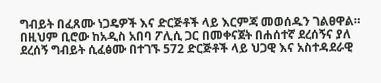ግብይት በፈጸሙ ነጋዴዎች እና ድርጅቶች ላይ እርምጃ መወሰዱን ገልፀዋል።
በዚህም ቢሮው ከአዲስ አበባ ፖሊሲ ጋር በመቀናጀት በሐሰተኛ ደረሰኝና ያለ ደረሰኝ ግብይት ሲፈፅሙ በተገኙ 572 ድርጅቶች ላይ ህጋዊ እና አስተዳደራዊ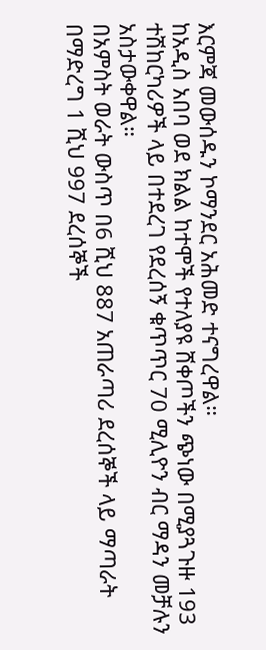እርምጃ መውሰዱን ኮማንደር አሕመድ ተናግረዋል።
ከአዲስ አበባ ወደ ክልል ከተሞች የተለያዩ ሸቀጦችን ጭነው በሚያጓጉዙ 193 ተሽከርካሪዎች ላይ በተደረገ የደረሰኝ ቁጥጥር 70 ሚሊዮን ብር ማዳን መቻሉን አስታውቀዋል።
በአምስት ወራት ውስጥ በ6 ሺህ 887 አጠራጣሪ ደረሰኞች ላይ ማጣራት በማድረግ 1 ሺህ 997 ደረሰኞች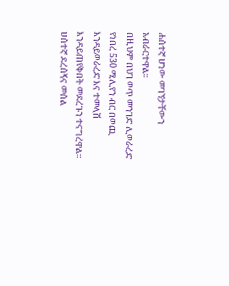ሐሰተኛ ሆነው መገኘታቸውን አብራርተዋል፡፡
በዚህም በህገ ወጥ መንገድ ሊወራረድ የነበረ 530 ሚሊየን ብር በወጪ እንዳይወራረድ እና ተመላሽ እንዳይጠየቅበት መደረጉን ተናግረዋል።
ሀሰተኛ ደረሰኝና መሰል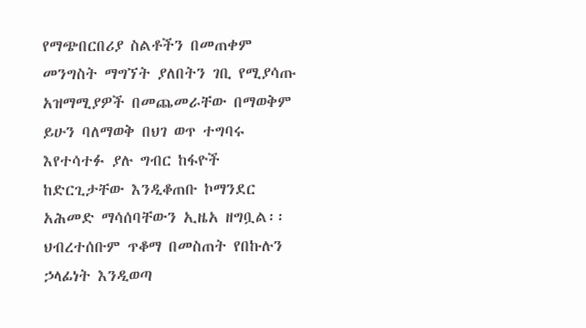የማጭበርበሪያ ስልቶችን በመጠቀም መንግስት ማግኘት ያለበትን ገቢ የሚያሳጡ አዝማሚያዎች በመጨመራቸው በማወቅም ይሁን ባለማወቅ በህገ ወጥ ተግባሩ እየተሳተፉ ያሉ ግብር ከፋዮች ከድርጊታቸው እንዲቆጠቡ ኮማንደር አሕመድ ማሳሰባቸውን ኢዜአ ዘግቧል፡፡
ህብረተሰቡም ጥቆማ በመስጠት የበኩሉን ኃላፊነት እንዲወጣ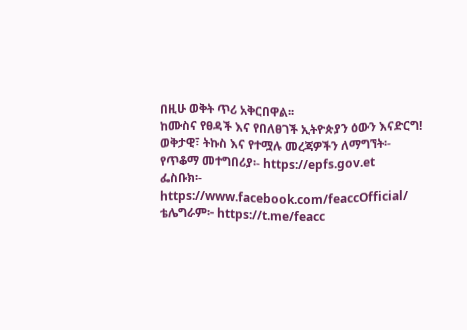በዚሁ ወቅት ጥሪ አቅርበዋል፡፡
ከሙስና የፀዳች እና የበለፀገች ኢትዮጵያን ዕውን እናድርግ!
ወቅታዊ፣ ትኩስ እና የተሟሉ መረጃዎችን ለማግኘት፡-
የጥቆማ መተግበሪያ፡- https://epfs.gov.et
ፌስቡክ፡- https://www.facebook.com/feaccOfficial/
ቴሌግራም፦ https://t.me/feacc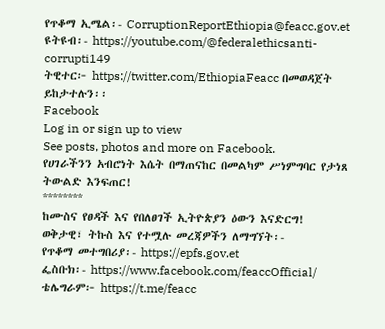የጥቆማ ኢሜል፡- CorruptionReportEthiopia@feacc.gov.et
ዩትዩብ፡- https://youtube.com/@federalethicsanti-corrupti149
ትዊተር፦ https://twitter.com/EthiopiaFeacc በመወዳጀት ይከታተሉን፡፡
Facebook
Log in or sign up to view
See posts, photos and more on Facebook.
የሀገራችንን አብሮነት እሴት በማጠናከር በመልካም ሥነምግባር የታነጸ ትውልድ እንፍጠር!
********
ከሙስና የፀዳች እና የበለፀገች ኢትዮጵያን ዕውን እናድርግ!
ወቅታዊ፣ ትኩስ እና የተሟሉ መረጃዎችን ለማግኘት፡-
የጥቆማ መተግበሪያ፡- https://epfs.gov.et
ፌስቡክ፡- https://www.facebook.com/feaccOfficial/
ቴሌግራም፦ https://t.me/feacc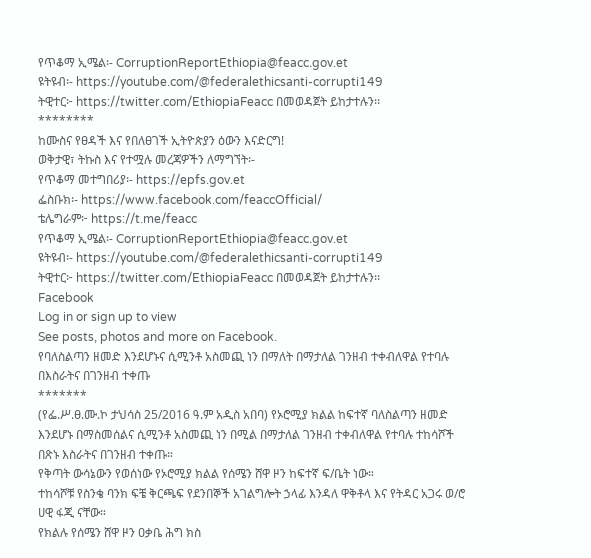የጥቆማ ኢሜል፡- CorruptionReportEthiopia@feacc.gov.et
ዩትዩብ፡- https://youtube.com/@federalethicsanti-corrupti149
ትዊተር፦ https://twitter.com/EthiopiaFeacc በመወዳጀት ይከታተሉን፡፡
********
ከሙስና የፀዳች እና የበለፀገች ኢትዮጵያን ዕውን እናድርግ!
ወቅታዊ፣ ትኩስ እና የተሟሉ መረጃዎችን ለማግኘት፡-
የጥቆማ መተግበሪያ፡- https://epfs.gov.et
ፌስቡክ፡- https://www.facebook.com/feaccOfficial/
ቴሌግራም፦ https://t.me/feacc
የጥቆማ ኢሜል፡- CorruptionReportEthiopia@feacc.gov.et
ዩትዩብ፡- https://youtube.com/@federalethicsanti-corrupti149
ትዊተር፦ https://twitter.com/EthiopiaFeacc በመወዳጀት ይከታተሉን፡፡
Facebook
Log in or sign up to view
See posts, photos and more on Facebook.
የባለስልጣን ዘመድ እንደሆኑና ሲሚንቶ አስመጪ ነን በማለት በማታለል ገንዘብ ተቀብለዋል የተባሉ በእስራትና በገንዘብ ተቀጡ
*******
(የፌ.ሥ.ፀ.ሙ.ኮ ታህሳስ 25/2016 ዓ.ም አዲስ አበባ) የኦሮሚያ ክልል ከፍተኛ ባለስልጣን ዘመድ እንደሆኑ በማስመሰልና ሲሚንቶ አስመጪ ነን በሚል በማታለል ገንዘብ ተቀብለዋል የተባሉ ተከሳሾች በጽኑ እስራትና በገንዘብ ተቀጡ።
የቅጣት ውሳኔውን የወሰነው የኦሮሚያ ክልል የሰሜን ሸዋ ዞን ከፍተኛ ፍ/ቤት ነው።
ተከሳሾቹ የስንቄ ባንክ ፍቼ ቅርጫፍ የደንበኞች አገልግሎት ኃላፊ እንዳለ ዋቅቶላ እና የትዳር አጋሩ ወ/ሮ ሀዊ ፋጂ ናቸው።
የክልሉ የሰሜን ሸዋ ዞን ዐቃቤ ሕግ ክስ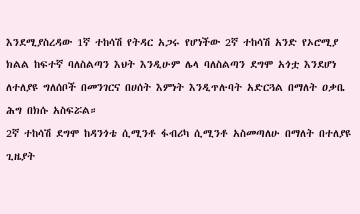እንደሚያስረዳው 1ኛ ተከሳሽ የትዳር አጋሩ የሆነችው 2ኛ ተከሳሽ አንድ የኦሮሚያ ክልል ከፍተኛ ባለስልጣን እህት እንዲሁም ሌላ ባለስልጣን ደግሞ አጎቷ እንደሆነ ለተለያዩ ግለሰቦች በመንገርና በሀሰት እምነት እንዲጥሉባት አድርጓል በማለት ዐቃቤ ሕግ በክሱ አስፍሯል።
2ኛ ተከሳሽ ደግሞ ከዳንጎቴ ሲሚንቶ ፋብሪካ ሲሚንቶ አስመጣለሁ በማለት በተለያዩ ጊዜያት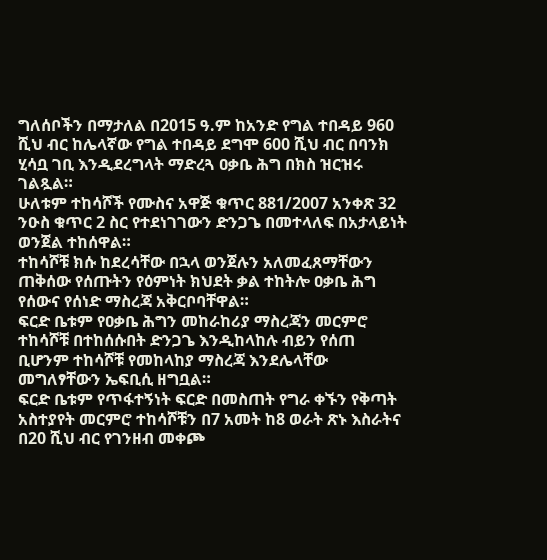ግለሰቦችን በማታለል በ2015 ዓ.ም ከአንድ የግል ተበዳይ 960 ሺህ ብር ከሌላኛው የግል ተበዳይ ደግሞ 600 ሺህ ብር በባንክ ሂሳቧ ገቢ እንዲደረግላት ማድረጓ ዐቃቤ ሕግ በክስ ዝርዝሩ ገልጿል።
ሁለቱም ተከሳሾች የሙስና አዋጅ ቁጥር 881/2007 አንቀጽ 32 ንዑስ ቁጥር 2 ስር የተደነገገውን ድንጋጌ በመተላለፍ በአታላይነት ወንጀል ተከሰዋል።
ተከሳሾቹ ክሱ ከደረሳቸው በኋላ ወንጀሉን አለመፈጸማቸውን ጠቅሰው የሰጡትን የዕምነት ክህደት ቃል ተከትሎ ዐቃቤ ሕግ የሰውና የሰነድ ማስረጃ አቅርቦባቸዋል።
ፍርድ ቤቱም የዐቃቤ ሕግን መከራከሪያ ማስረጃን መርምሮ ተከሳሾቹ በተከሰሱበት ድንጋጌ እንዲከላከሉ ብይን የሰጠ ቢሆንም ተከሳሾቹ የመከላከያ ማስረጃ እንደሌላቸው መግለፃቸውን ኤፍቢሲ ዘግቧል።
ፍርድ ቤቱም የጥፋተኝነት ፍርድ በመስጠት የግራ ቀኙን የቅጣት አስተያየት መርምሮ ተከሳሾቹን በ7 አመት ከ8 ወራት ጽኑ እስራትና በ20 ሺህ ብር የገንዘብ መቀጮ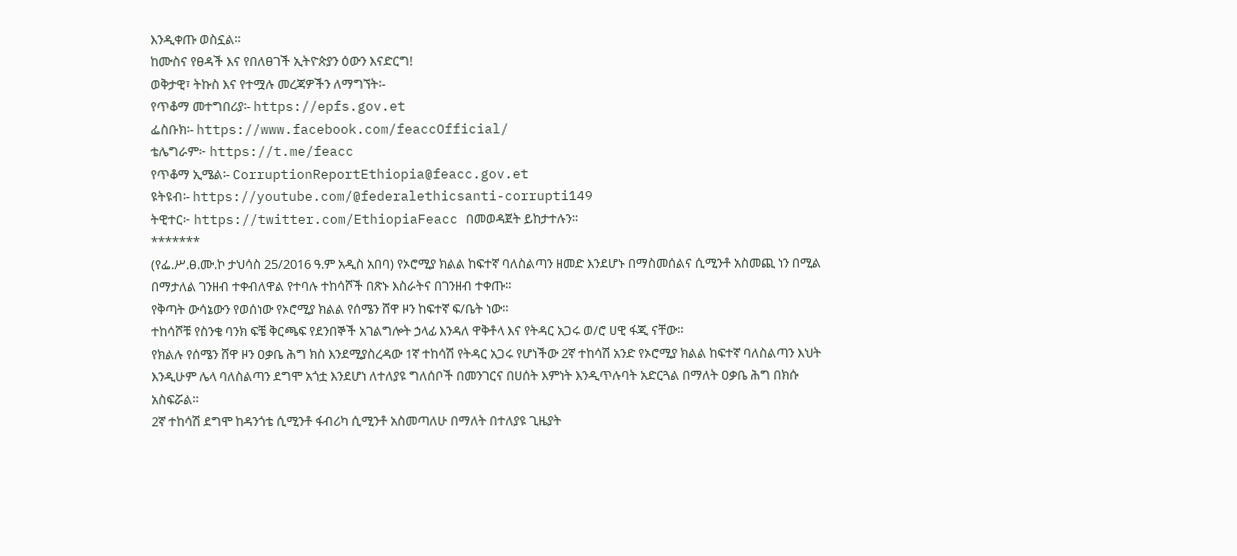እንዲቀጡ ወስኗል።
ከሙስና የፀዳች እና የበለፀገች ኢትዮጵያን ዕውን እናድርግ!
ወቅታዊ፣ ትኩስ እና የተሟሉ መረጃዎችን ለማግኘት፡-
የጥቆማ መተግበሪያ፡- https://epfs.gov.et
ፌስቡክ፡- https://www.facebook.com/feaccOfficial/
ቴሌግራም፦ https://t.me/feacc
የጥቆማ ኢሜል፡- CorruptionReportEthiopia@feacc.gov.et
ዩትዩብ፡- https://youtube.com/@federalethicsanti-corrupti149
ትዊተር፦ https://twitter.com/EthiopiaFeacc በመወዳጀት ይከታተሉን፡፡
*******
(የፌ.ሥ.ፀ.ሙ.ኮ ታህሳስ 25/2016 ዓ.ም አዲስ አበባ) የኦሮሚያ ክልል ከፍተኛ ባለስልጣን ዘመድ እንደሆኑ በማስመሰልና ሲሚንቶ አስመጪ ነን በሚል በማታለል ገንዘብ ተቀብለዋል የተባሉ ተከሳሾች በጽኑ እስራትና በገንዘብ ተቀጡ።
የቅጣት ውሳኔውን የወሰነው የኦሮሚያ ክልል የሰሜን ሸዋ ዞን ከፍተኛ ፍ/ቤት ነው።
ተከሳሾቹ የስንቄ ባንክ ፍቼ ቅርጫፍ የደንበኞች አገልግሎት ኃላፊ እንዳለ ዋቅቶላ እና የትዳር አጋሩ ወ/ሮ ሀዊ ፋጂ ናቸው።
የክልሉ የሰሜን ሸዋ ዞን ዐቃቤ ሕግ ክስ እንደሚያስረዳው 1ኛ ተከሳሽ የትዳር አጋሩ የሆነችው 2ኛ ተከሳሽ አንድ የኦሮሚያ ክልል ከፍተኛ ባለስልጣን እህት እንዲሁም ሌላ ባለስልጣን ደግሞ አጎቷ እንደሆነ ለተለያዩ ግለሰቦች በመንገርና በሀሰት እምነት እንዲጥሉባት አድርጓል በማለት ዐቃቤ ሕግ በክሱ አስፍሯል።
2ኛ ተከሳሽ ደግሞ ከዳንጎቴ ሲሚንቶ ፋብሪካ ሲሚንቶ አስመጣለሁ በማለት በተለያዩ ጊዜያት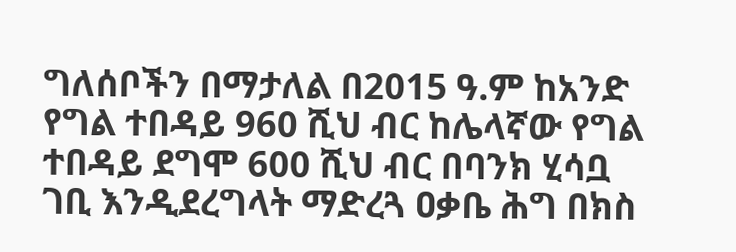ግለሰቦችን በማታለል በ2015 ዓ.ም ከአንድ የግል ተበዳይ 960 ሺህ ብር ከሌላኛው የግል ተበዳይ ደግሞ 600 ሺህ ብር በባንክ ሂሳቧ ገቢ እንዲደረግላት ማድረጓ ዐቃቤ ሕግ በክስ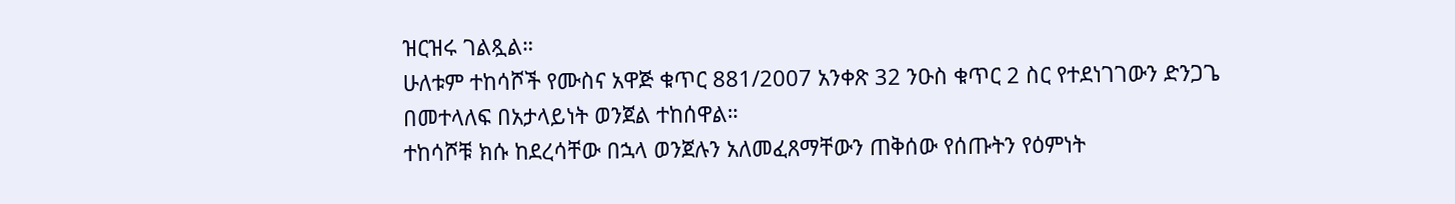ዝርዝሩ ገልጿል።
ሁለቱም ተከሳሾች የሙስና አዋጅ ቁጥር 881/2007 አንቀጽ 32 ንዑስ ቁጥር 2 ስር የተደነገገውን ድንጋጌ በመተላለፍ በአታላይነት ወንጀል ተከሰዋል።
ተከሳሾቹ ክሱ ከደረሳቸው በኋላ ወንጀሉን አለመፈጸማቸውን ጠቅሰው የሰጡትን የዕምነት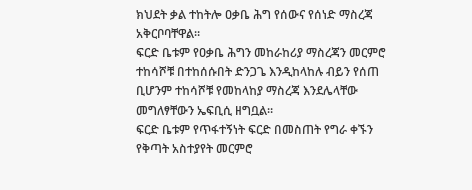ክህደት ቃል ተከትሎ ዐቃቤ ሕግ የሰውና የሰነድ ማስረጃ አቅርቦባቸዋል።
ፍርድ ቤቱም የዐቃቤ ሕግን መከራከሪያ ማስረጃን መርምሮ ተከሳሾቹ በተከሰሱበት ድንጋጌ እንዲከላከሉ ብይን የሰጠ ቢሆንም ተከሳሾቹ የመከላከያ ማስረጃ እንደሌላቸው መግለፃቸውን ኤፍቢሲ ዘግቧል።
ፍርድ ቤቱም የጥፋተኝነት ፍርድ በመስጠት የግራ ቀኙን የቅጣት አስተያየት መርምሮ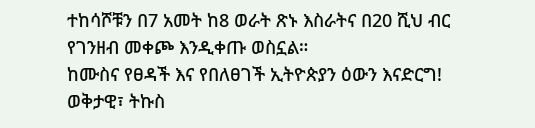ተከሳሾቹን በ7 አመት ከ8 ወራት ጽኑ እስራትና በ20 ሺህ ብር የገንዘብ መቀጮ እንዲቀጡ ወስኗል።
ከሙስና የፀዳች እና የበለፀገች ኢትዮጵያን ዕውን እናድርግ!
ወቅታዊ፣ ትኩስ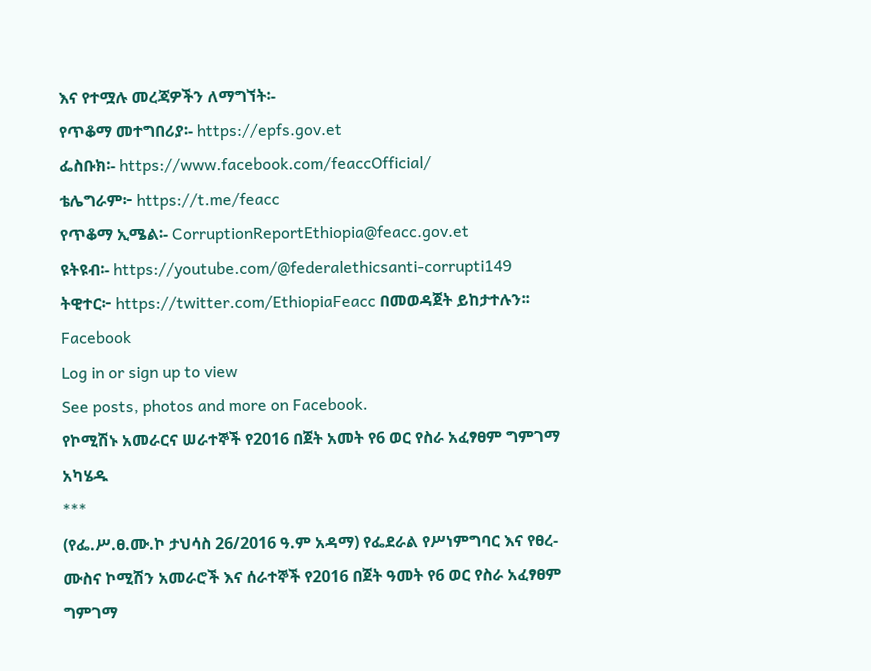እና የተሟሉ መረጃዎችን ለማግኘት፡-
የጥቆማ መተግበሪያ፡- https://epfs.gov.et
ፌስቡክ፡- https://www.facebook.com/feaccOfficial/
ቴሌግራም፦ https://t.me/feacc
የጥቆማ ኢሜል፡- CorruptionReportEthiopia@feacc.gov.et
ዩትዩብ፡- https://youtube.com/@federalethicsanti-corrupti149
ትዊተር፦ https://twitter.com/EthiopiaFeacc በመወዳጀት ይከታተሉን፡፡
Facebook
Log in or sign up to view
See posts, photos and more on Facebook.
የኮሚሽኑ አመራርና ሠራተኞች የ2016 በጀት አመት የ6 ወር የስራ አፈፃፀም ግምገማ አካሄዱ
***
(የፌ.ሥ.ፀ.ሙ.ኮ ታህሳስ 26/2016 ዓ.ም አዳማ) የፌደራል የሥነምግባር እና የፀረ-ሙስና ኮሚሽን አመራሮች እና ሰራተኞች የ2016 በጀት ዓመት የ6 ወር የስራ አፈፃፀም ግምገማ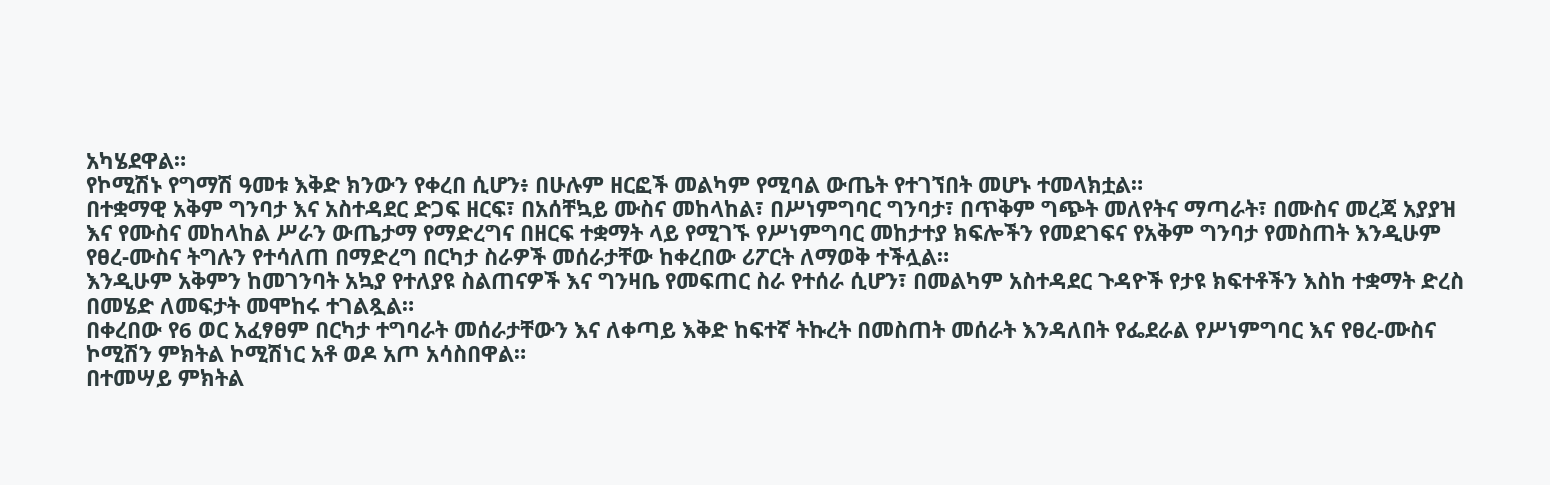አካሄደዋል።
የኮሚሽኑ የግማሽ ዓመቱ እቅድ ክንውን የቀረበ ሲሆን፥ በሁሉም ዘርፎች መልካም የሚባል ውጤት የተገኘበት መሆኑ ተመላክቷል።
በተቋማዊ አቅም ግንባታ እና አስተዳደር ድጋፍ ዘርፍ፣ በአሰቸኳይ ሙስና መከላከል፣ በሥነምግባር ግንባታ፣ በጥቅም ግጭት መለየትና ማጣራት፣ በሙስና መረጃ አያያዝ እና የሙስና መከላከል ሥራን ውጤታማ የማድረግና በዘርፍ ተቋማት ላይ የሚገኙ የሥነምግባር መከታተያ ክፍሎችን የመደገፍና የአቅም ግንባታ የመስጠት እንዲሁም የፀረ-ሙስና ትግሉን የተሳለጠ በማድረግ በርካታ ስራዎች መሰራታቸው ከቀረበው ሪፖርት ለማወቅ ተችሏል።
እንዲሁም አቅምን ከመገንባት አኳያ የተለያዩ ስልጠናዎች እና ግንዛቤ የመፍጠር ስራ የተሰራ ሲሆን፣ በመልካም አስተዳደር ጉዳዮች የታዩ ክፍተቶችን እስከ ተቋማት ድረስ በመሄድ ለመፍታት መሞከሩ ተገልጿል።
በቀረበው የ6 ወር አፈፃፀም በርካታ ተግባራት መሰራታቸውን እና ለቀጣይ እቅድ ከፍተኛ ትኩረት በመስጠት መሰራት እንዳለበት የፌደራል የሥነምግባር እና የፀረ-ሙስና ኮሚሽን ምክትል ኮሚሽነር አቶ ወዶ አጦ አሳስበዋል።
በተመሣይ ምክትል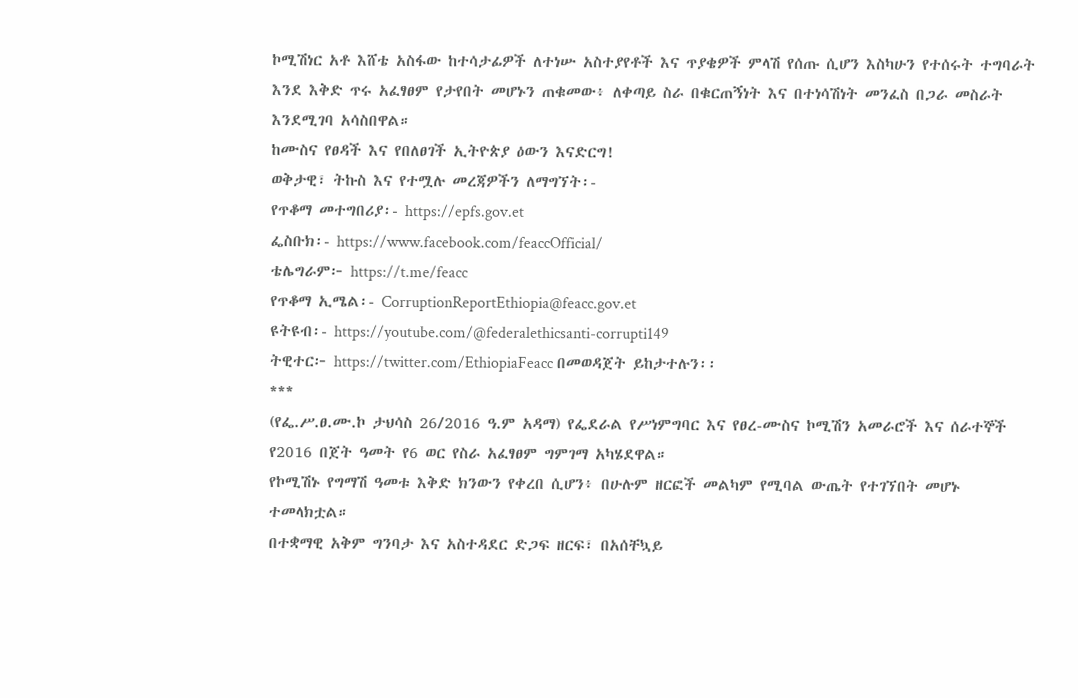ኮሚሽነር አቶ እሸቴ አስፋው ከተሳታፊዎች ለተነሡ አስተያየቶች እና ጥያቄዎች ምላሽ የሰጡ ሲሆን እስካሁን የተሰሩት ተግባራት እንደ እቅድ ጥሩ አፈፃፀም የታየበት መሆኑን ጠቁመው፥ ለቀጣይ ስራ በቁርጠኝነት እና በተነሳሽነት መንፈስ በጋራ መስራት እንደሚገባ አሳስበዋል።
ከሙስና የፀዳች እና የበለፀገች ኢትዮጵያ ዕውን እናድርግ!
ወቅታዊ፣ ትኩስ እና የተሟሉ መረጃዎችን ለማግኘት፡-
የጥቆማ መተግበሪያ፡- https://epfs.gov.et
ፌስቡክ፡- https://www.facebook.com/feaccOfficial/
ቴሌግራም፦ https://t.me/feacc
የጥቆማ ኢሜል፡- CorruptionReportEthiopia@feacc.gov.et
ዩትዩብ፡- https://youtube.com/@federalethicsanti-corrupti149
ትዊተር፦ https://twitter.com/EthiopiaFeacc በመወዳጀት ይከታተሉን፡፡
***
(የፌ.ሥ.ፀ.ሙ.ኮ ታህሳስ 26/2016 ዓ.ም አዳማ) የፌደራል የሥነምግባር እና የፀረ-ሙስና ኮሚሽን አመራሮች እና ሰራተኞች የ2016 በጀት ዓመት የ6 ወር የስራ አፈፃፀም ግምገማ አካሄደዋል።
የኮሚሽኑ የግማሽ ዓመቱ እቅድ ክንውን የቀረበ ሲሆን፥ በሁሉም ዘርፎች መልካም የሚባል ውጤት የተገኘበት መሆኑ ተመላክቷል።
በተቋማዊ አቅም ግንባታ እና አስተዳደር ድጋፍ ዘርፍ፣ በአሰቸኳይ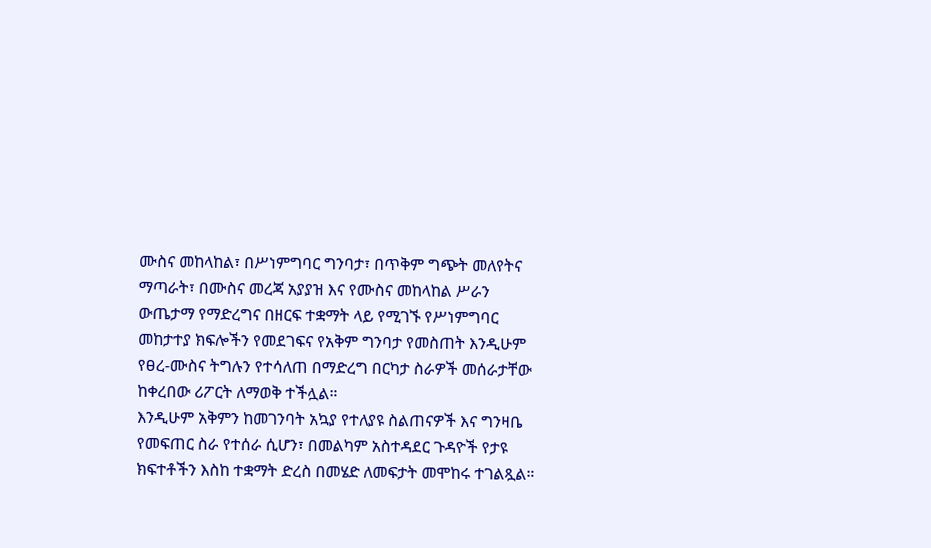ሙስና መከላከል፣ በሥነምግባር ግንባታ፣ በጥቅም ግጭት መለየትና ማጣራት፣ በሙስና መረጃ አያያዝ እና የሙስና መከላከል ሥራን ውጤታማ የማድረግና በዘርፍ ተቋማት ላይ የሚገኙ የሥነምግባር መከታተያ ክፍሎችን የመደገፍና የአቅም ግንባታ የመስጠት እንዲሁም የፀረ-ሙስና ትግሉን የተሳለጠ በማድረግ በርካታ ስራዎች መሰራታቸው ከቀረበው ሪፖርት ለማወቅ ተችሏል።
እንዲሁም አቅምን ከመገንባት አኳያ የተለያዩ ስልጠናዎች እና ግንዛቤ የመፍጠር ስራ የተሰራ ሲሆን፣ በመልካም አስተዳደር ጉዳዮች የታዩ ክፍተቶችን እስከ ተቋማት ድረስ በመሄድ ለመፍታት መሞከሩ ተገልጿል።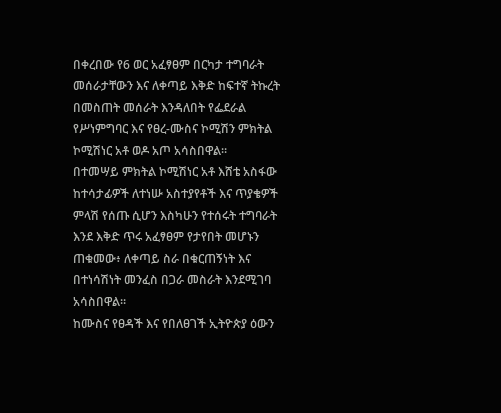በቀረበው የ6 ወር አፈፃፀም በርካታ ተግባራት መሰራታቸውን እና ለቀጣይ እቅድ ከፍተኛ ትኩረት በመስጠት መሰራት እንዳለበት የፌደራል የሥነምግባር እና የፀረ-ሙስና ኮሚሽን ምክትል ኮሚሽነር አቶ ወዶ አጦ አሳስበዋል።
በተመሣይ ምክትል ኮሚሽነር አቶ እሸቴ አስፋው ከተሳታፊዎች ለተነሡ አስተያየቶች እና ጥያቄዎች ምላሽ የሰጡ ሲሆን እስካሁን የተሰሩት ተግባራት እንደ እቅድ ጥሩ አፈፃፀም የታየበት መሆኑን ጠቁመው፥ ለቀጣይ ስራ በቁርጠኝነት እና በተነሳሽነት መንፈስ በጋራ መስራት እንደሚገባ አሳስበዋል።
ከሙስና የፀዳች እና የበለፀገች ኢትዮጵያ ዕውን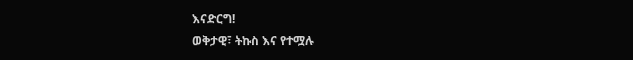እናድርግ!
ወቅታዊ፣ ትኩስ እና የተሟሉ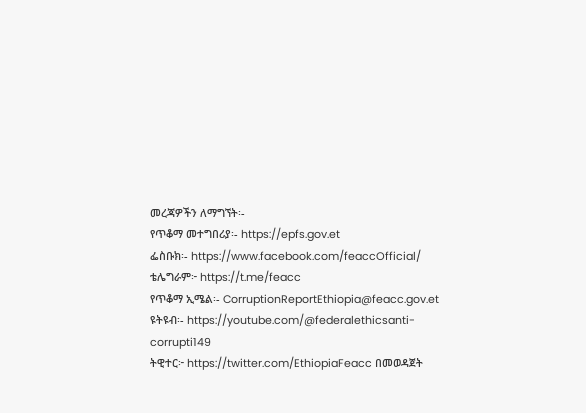መረጃዎችን ለማግኘት፡-
የጥቆማ መተግበሪያ፡- https://epfs.gov.et
ፌስቡክ፡- https://www.facebook.com/feaccOfficial/
ቴሌግራም፦ https://t.me/feacc
የጥቆማ ኢሜል፡- CorruptionReportEthiopia@feacc.gov.et
ዩትዩብ፡- https://youtube.com/@federalethicsanti-corrupti149
ትዊተር፦ https://twitter.com/EthiopiaFeacc በመወዳጀት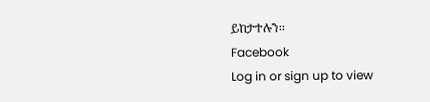ይከታተሉን፡፡
Facebook
Log in or sign up to view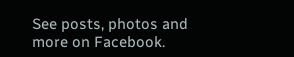See posts, photos and more on Facebook.